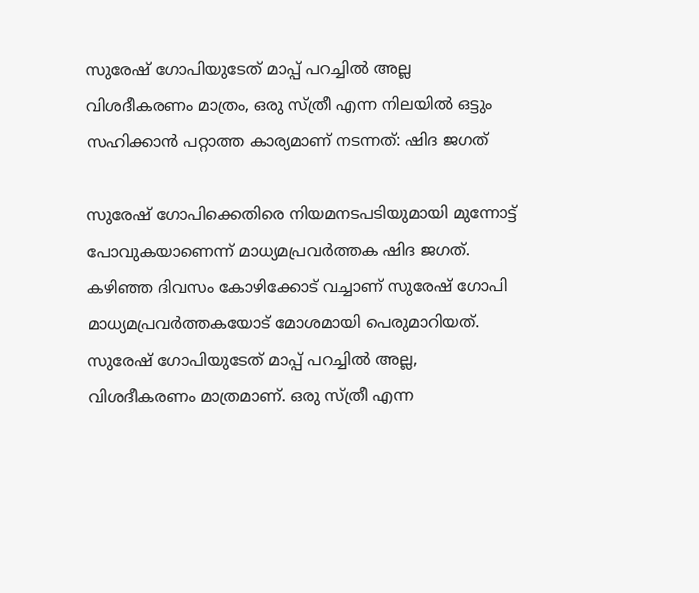സുരേഷ് ഗോപിയുടേത് മാപ്പ് പറച്ചില്‍ അല്ല വിശദീകരണം മാത്രം, ഒരു സ്ത്രീ എന്ന നിലയില്‍ ഒട്ടും സഹിക്കാന്‍ പറ്റാത്ത കാര്യമാണ് നടന്നത്: ഷിദ ജഗത്

സുരേഷ് ഗോപിക്കെതിരെ നിയമനടപടിയുമായി മുന്നോട്ട് പോവുകയാണെന്ന് മാധ്യമപ്രവര്‍ത്തക ഷിദ ജഗത്. കഴിഞ്ഞ ദിവസം കോഴിക്കോട് വച്ചാണ് സുരേഷ് ഗോപി മാധ്യമപ്രവര്‍ത്തകയോട് മോശമായി പെരുമാറിയത്. സുരേഷ് ഗോപിയുടേത് മാപ്പ് പറച്ചില്‍ അല്ല, വിശദീകരണം മാത്രമാണ്. ഒരു സ്ത്രീ എന്ന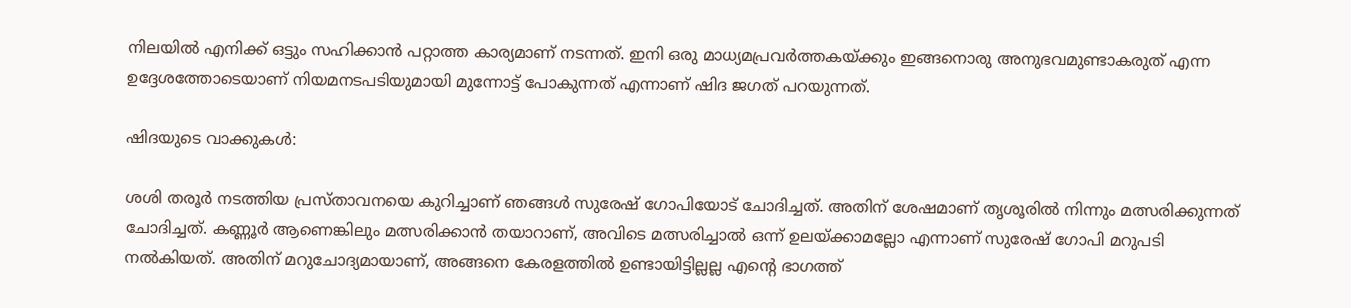നിലയില്‍ എനിക്ക് ഒട്ടും സഹിക്കാന്‍ പറ്റാത്ത കാര്യമാണ് നടന്നത്. ഇനി ഒരു മാധ്യമപ്രവര്‍ത്തകയ്ക്കും ഇങ്ങനൊരു അനുഭവമുണ്ടാകരുത് എന്ന ഉദ്ദേശത്തോടെയാണ് നിയമനടപടിയുമായി മുന്നോട്ട് പോകുന്നത് എന്നാണ് ഷിദ ജഗത് പറയുന്നത്.

ഷിദയുടെ വാക്കുകള്‍:

ശശി തരൂര്‍ നടത്തിയ പ്രസ്താവനയെ കുറിച്ചാണ് ഞങ്ങള്‍ സുരേഷ് ഗോപിയോട് ചോദിച്ചത്. അതിന് ശേഷമാണ് തൃശൂരില്‍ നിന്നും മത്സരിക്കുന്നത് ചോദിച്ചത്. കണ്ണൂര്‍ ആണെങ്കിലും മത്സരിക്കാന്‍ തയാറാണ്, അവിടെ മത്സരിച്ചാല്‍ ഒന്ന് ഉലയ്ക്കാമല്ലോ എന്നാണ് സുരേഷ് ഗോപി മറുപടി നല്‍കിയത്. അതിന് മറുചോദ്യമായാണ്, അങ്ങനെ കേരളത്തില്‍ ഉണ്ടായിട്ടില്ലല്ല എന്റെ ഭാഗത്ത്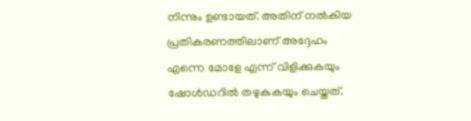നിന്നും ഉണ്ടായത്. അതിന് നല്‍കിയ പ്രതികരണത്തിലാണ് അദ്ദേഹം എന്നെ മോളേ എന്ന് വിളിക്കുകയും ഷോള്‍ഡറില്‍ തഴുകുകയും ചെയ്തത്.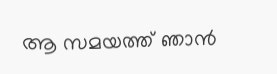ആ സമയത്ത് ഞാന്‍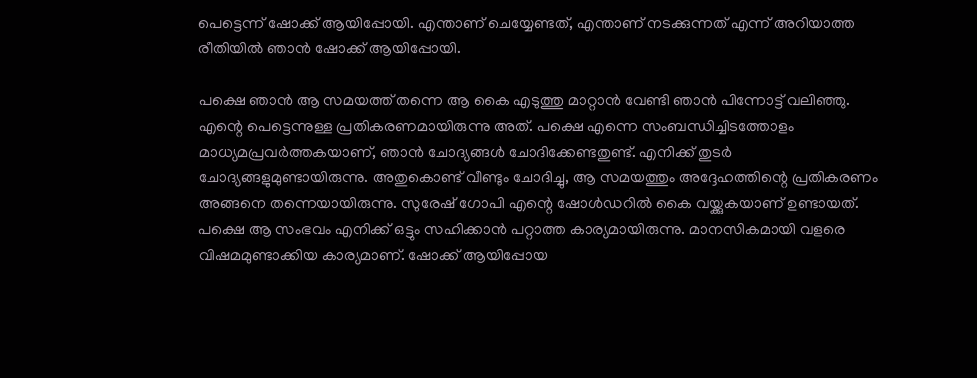പെട്ടെന്ന് ഷോക്ക് ആയിപ്പോയി. എന്താണ് ചെയ്യേണ്ടത്, എന്താണ് നടക്കുന്നത് എന്ന് അറിയാത്ത രീതിയില്‍ ഞാന്‍ ഷോക്ക് ആയിപ്പോയി.

പക്ഷെ ഞാന്‍ ആ സമയത്ത് തന്നെ ആ കൈ എടുത്തു മാറ്റാന്‍ വേണ്ടി ഞാന്‍ പിന്നോട്ട് വലിഞ്ഞു. എന്റെ പെട്ടെന്നുള്ള പ്രതികരണമായിരുന്നു അത്. പക്ഷെ എന്നെ സംബന്ധിച്ചിടത്തോളം മാധ്യമപ്രവര്‍ത്തകയാണ്, ഞാന്‍ ചോദ്യങ്ങള്‍ ചോദിക്കേണ്ടതുണ്ട്. എനിക്ക് തുടര്‍ ചോദ്യങ്ങളുമുണ്ടായിരുന്നു. അതുകൊണ്ട് വീണ്ടും ചോദിച്ചു, ആ സമയത്തും അദ്ദേഹത്തിന്റെ പ്രതികരണം അങ്ങനെ തന്നെയായിരുന്നു. സുരേഷ് ഗോപി എന്റെ ഷോള്‍ഡറില്‍ കൈ വയ്ക്കുകയാണ് ഉണ്ടായത്. പക്ഷെ ആ സംഭവം എനിക്ക് ഒട്ടും സഹിക്കാന്‍ പറ്റാത്ത കാര്യമായിരുന്നു. മാനസികമായി വളരെ വിഷമമുണ്ടാക്കിയ കാര്യമാണ്. ഷോക്ക് ആയിപ്പോയ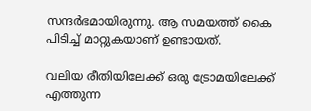സന്ദര്‍ഭമായിരുന്നു. ആ സമയത്ത് കൈ പിടിച്ച് മാറ്റുകയാണ് ഉണ്ടായത്.

വലിയ രീതിയിലേക്ക് ഒരു ട്രോമയിലേക്ക് എത്തുന്ന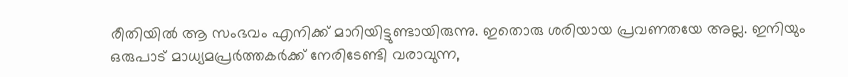രീതിയില്‍ ആ സംഭവം എനിക്ക് മാറിയിട്ടുണ്ടായിരുന്നു. ഇതൊരു ശരിയായ പ്രവണതയേ അല്ല. ഇനിയും ഒരുപാട് മാധ്യമപ്രര്‍ത്തകര്‍ക്ക് നേരിടേണ്ടി വരാവുന്ന,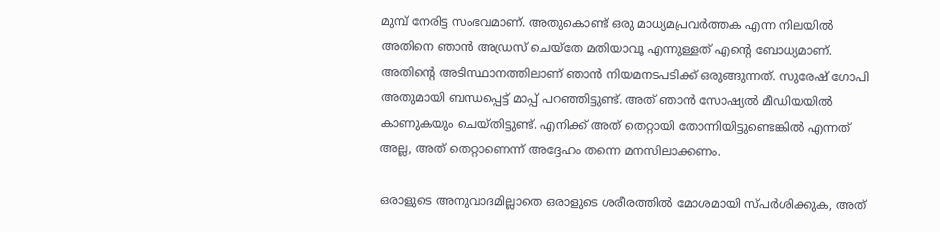മുമ്പ് നേരിട്ട സംഭവമാണ്. അതുകൊണ്ട് ഒരു മാധ്യമപ്രവര്‍ത്തക എന്ന നിലയില്‍ അതിനെ ഞാന്‍ അഡ്രസ് ചെയ്‌തേ മതിയാവൂ എന്നുള്ളത് എന്റെ ബോധ്യമാണ്. അതിന്റെ അടിസ്ഥാനത്തിലാണ് ഞാന്‍ നിയമനടപടിക്ക് ഒരുങ്ങുന്നത്. സുരേഷ് ഗോപി അതുമായി ബന്ധപ്പെട്ട് മാപ്പ് പറഞ്ഞിട്ടുണ്ട്. അത് ഞാന്‍ സോഷ്യല്‍ മീഡിയയില്‍ കാണുകയും ചെയ്തിട്ടുണ്ട്. എനിക്ക് അത് തെറ്റായി തോന്നിയിട്ടുണ്ടെങ്കില്‍ എന്നത് അല്ല, അത് തെറ്റാണെന്ന് അദ്ദേഹം തന്നെ മനസിലാക്കണം.

ഒരാളുടെ അനുവാദമില്ലാതെ ഒരാളുടെ ശരീരത്തില്‍ മോശമായി സ്പര്‍ശിക്കുക, അത്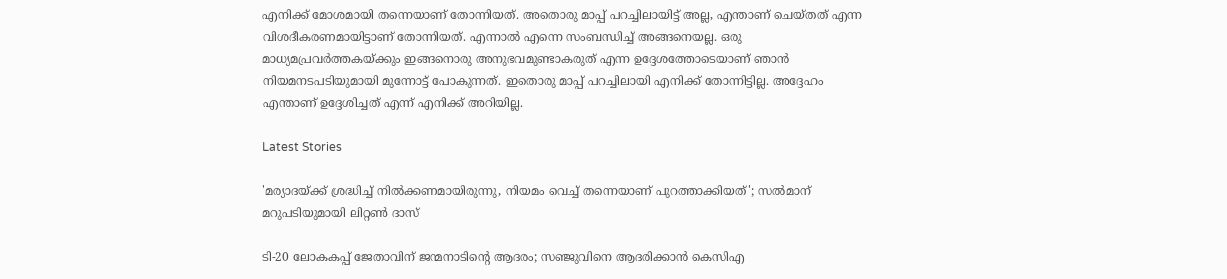എനിക്ക് മോശമായി തന്നെയാണ് തോന്നിയത്. അതൊരു മാപ്പ് പറച്ചിലായിട്ട് അല്ല, എന്താണ് ചെയ്തത് എന്ന വിശദീകരണമായിട്ടാണ് തോന്നിയത്. എന്നാല്‍ എന്നെ സംബന്ധിച്ച് അങ്ങനെയല്ല. ഒരു മാധ്യമപ്രവര്‍ത്തകയ്ക്കും ഇങ്ങനൊരു അനുഭവമുണ്ടാകരുത് എന്ന ഉദ്ദേശത്തോടെയാണ് ഞാന്‍ നിയമനടപടിയുമായി മുന്നോട്ട് പോകുന്നത്. ഇതൊരു മാപ്പ് പറച്ചിലായി എനിക്ക് തോന്നിട്ടില്ല. അദ്ദേഹം എന്താണ് ഉദ്ദേശിച്ചത് എന്ന് എനിക്ക് അറിയില്ല.

Latest Stories

'മര്യാദയ്ക്ക് ശ്രദ്ധിച്ച് നിൽക്കണമായിരുന്നു, നിയമം വെച്ച് തന്നെയാണ് പുറത്താക്കിയത്'; സൽമാന് മറുപടിയുമായി ലിറ്റൺ ദാസ്

ടി-20 ലോകകപ്പ് ജേതാവിന് ജന്മനാടിന്റെ ആദരം; സഞ്ജുവിനെ ആദരിക്കാൻ കെസിഎ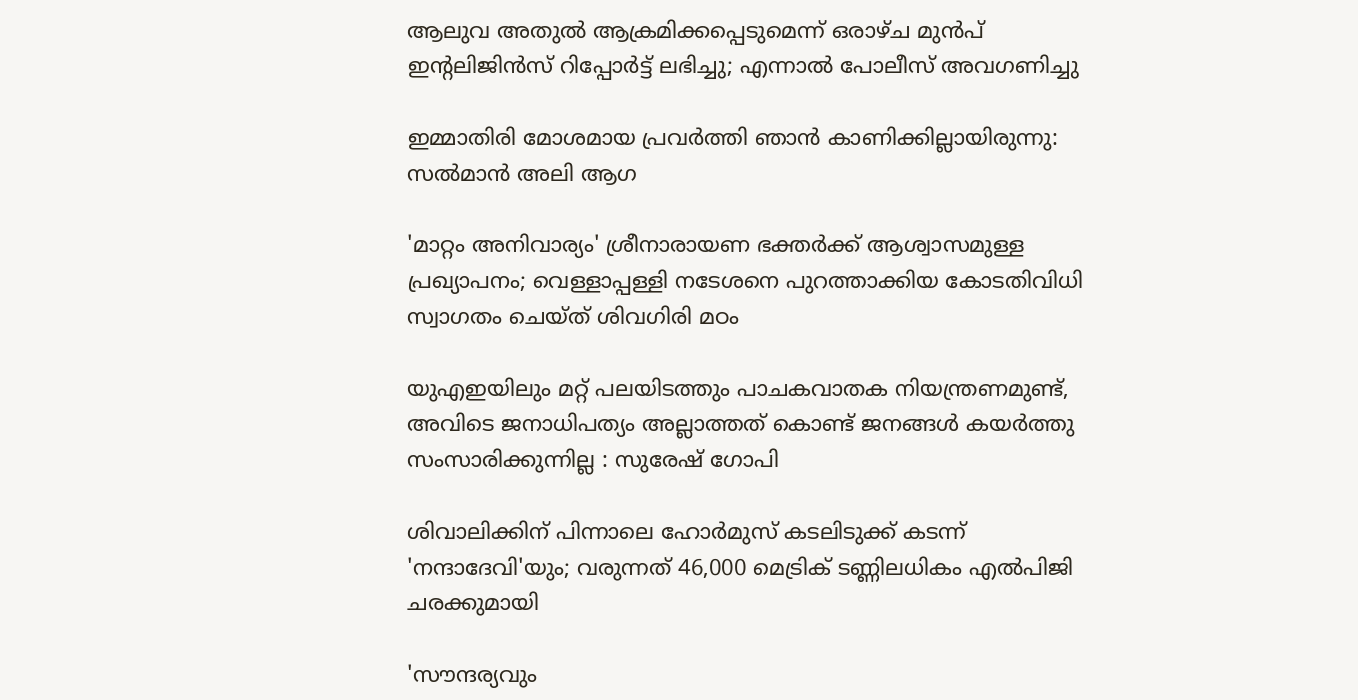ആലുവ അതുൽ ആക്രമിക്കപ്പെടുമെന്ന് ഒരാഴ്ച മുൻപ് ഇന്റലിജിൻസ് റിപ്പോർട്ട് ലഭിച്ചു; എന്നാൽ പോലീസ് അവഗണിച്ചു

ഇമ്മാതിരി മോശമായ പ്രവർത്തി ഞാൻ കാണിക്കില്ലായിരുന്നു: സല്‍മാന്‍ അലി ആഗ

'മാറ്റം അനിവാര്യം' ശ്രീനാരായണ ഭക്തര്‍ക്ക് ആശ്വാസമുള്ള പ്രഖ്യാപനം; വെള്ളാപ്പള്ളി നടേശനെ പുറത്താക്കിയ കോടതിവിധി സ്വാഗതം ചെയ്ത് ശിവഗിരി മഠം

യുഎഇയിലും മറ്റ് പലയിടത്തും പാചകവാതക നിയന്ത്രണമുണ്ട്, അവിടെ ജനാധിപത്യം അല്ലാത്തത് കൊണ്ട് ജനങ്ങൾ കയർത്തു സംസാരിക്കുന്നില്ല : സുരേഷ് ഗോപി

ശിവാലിക്കിന് പിന്നാലെ ഹോർമുസ് കടലിടുക്ക് കടന്ന് 'നന്ദാദേവി'യും; വരുന്നത് 46,000 മെട്രിക് ടണ്ണിലധികം എൽപിജി ചരക്കുമായി

'സൗന്ദര്യവും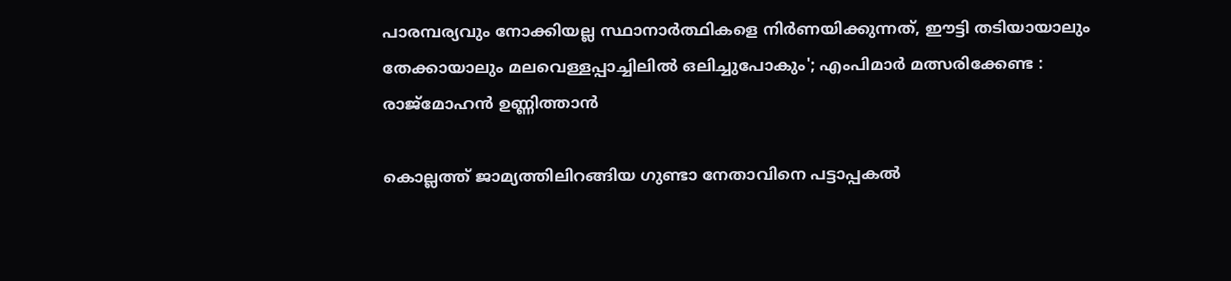പാരമ്പര്യവും നോക്കിയല്ല സ്ഥാനാര്‍ത്ഥികളെ നിര്‍ണയിക്കുന്നത്, ഈട്ടി തടിയായാലും തേക്കായാലും മലവെള്ളപ്പാച്ചിലിൽ ഒലിച്ചുപോകും'; എംപിമാർ മത്സരിക്കേണ്ട : രാജ്‌മോഹൻ ഉണ്ണിത്താന്‍

കൊല്ലത്ത് ജാമ്യത്തിലിറങ്ങിയ ഗുണ്ടാ നേതാവിനെ പട്ടാപ്പകൽ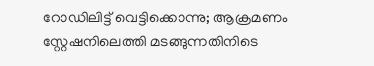റോഡിലിട്ട് വെട്ടിക്കൊന്നു; ആക്രമണം സ്റ്റേഷനിലെത്തി മടങ്ങുന്നതിനിടെ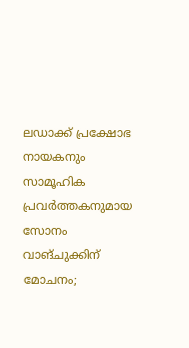ലഡാക്ക് പ്രക്ഷോഭ നായകനും സാമൂഹിക പ്രവർത്തകനുമായ സോനം വാങ്ചുക്കിന് മോചനം;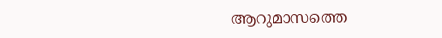ആറുമാസത്തെ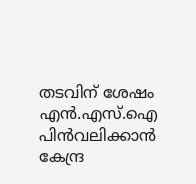തടവിന് ശേഷം എന്‍.എസ്.ഐ പിൻവലിക്കാൻ കേന്ദ്ര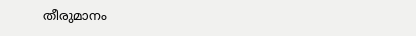തീരുമാനം